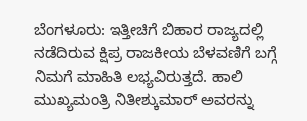ಬೆಂಗಳೂರು: ಇತ್ತೀಚಿಗೆ ಬಿಹಾರ ರಾಜ್ಯದಲ್ಲಿ ನಡೆದಿರುವ ಕ್ಷಿಪ್ರ ರಾಜಕೀಯ ಬೆಳವಣಿಗೆ ಬಗ್ಗೆ ನಿಮಗೆ ಮಾಹಿತಿ ಲಭ್ಯವಿರುತ್ತದೆ. ಹಾಲಿ ಮುಖ್ಯಮಂತ್ರಿ ನಿತೀಶ್ಕುಮಾರ್ ಅವರನ್ನು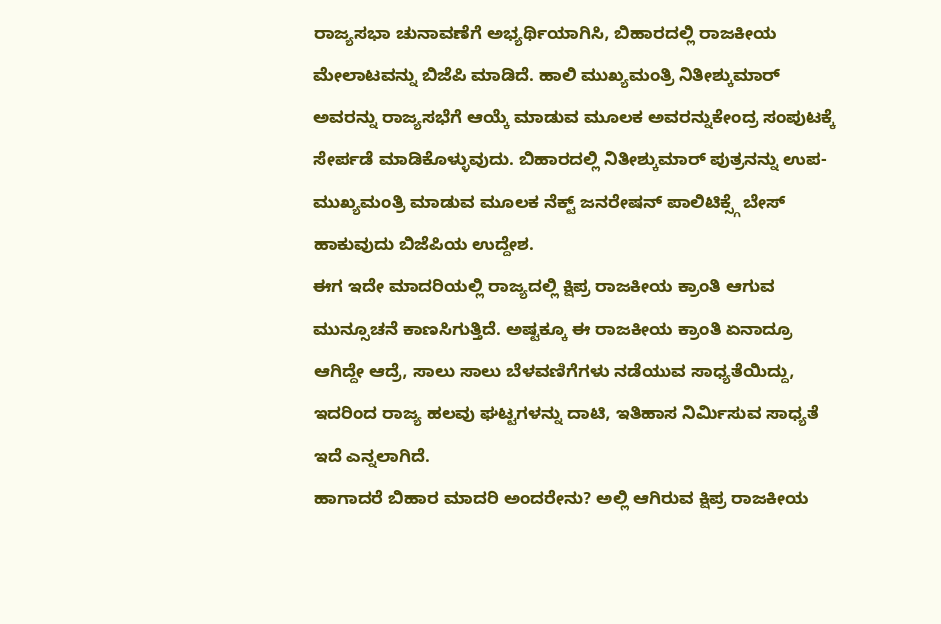ರಾಜ್ಯಸಭಾ ಚುನಾವಣೆಗೆ ಅಭ್ಯರ್ಥಿಯಾಗಿಸಿ, ಬಿಹಾರದಲ್ಲಿ ರಾಜಕೀಯ ಮೇಲಾಟವನ್ನು ಬಿಜೆಪಿ ಮಾಡಿದೆ. ಹಾಲಿ ಮುಖ್ಯಮಂತ್ರಿ ನಿತೀಶ್ಕುಮಾರ್ ಅವರನ್ನು ರಾಜ್ಯಸಭೆಗೆ ಆಯ್ಕೆ ಮಾಡುವ ಮೂಲಕ ಅವರನ್ನುಕೇಂದ್ರ ಸಂಪುಟಕ್ಕೆ ಸೇರ್ಪಡೆ ಮಾಡಿಕೊಳ್ಳುವುದು. ಬಿಹಾರದಲ್ಲಿ ನಿತೀಶ್ಕುಮಾರ್ ಪುತ್ರನನ್ನು ಉಪ-ಮುಖ್ಯಮಂತ್ರಿ ಮಾಡುವ ಮೂಲಕ ನೆಕ್ಟ್ ಜನರೇಷನ್ ಪಾಲಿಟಿಕ್ಸ್ಗೆ ಬೇಸ್ ಹಾಕುವುದು ಬಿಜೆಪಿಯ ಉದ್ದೇಶ.
ಈಗ ಇದೇ ಮಾದರಿಯಲ್ಲಿ ರಾಜ್ಯದಲ್ಲಿ ಕ್ಷಿಪ್ರ ರಾಜಕೀಯ ಕ್ರಾಂತಿ ಆಗುವ ಮುನ್ಸೂಚನೆ ಕಾಣಸಿಗುತ್ತಿದೆ. ಅಷ್ಟಕ್ಕೂ ಈ ರಾಜಕೀಯ ಕ್ರಾಂತಿ ಏನಾದ್ರೂ ಆಗಿದ್ದೇ ಆದ್ರೆ, ಸಾಲು ಸಾಲು ಬೆಳವಣಿಗೆಗಳು ನಡೆಯುವ ಸಾಧ್ಯತೆಯಿದ್ದು, ಇದರಿಂದ ರಾಜ್ಯ ಹಲವು ಘಟ್ಟಗಳನ್ನು ದಾಟಿ, ಇತಿಹಾಸ ನಿರ್ಮಿಸುವ ಸಾಧ್ಯತೆ ಇದೆ ಎನ್ನಲಾಗಿದೆ.
ಹಾಗಾದರೆ ಬಿಹಾರ ಮಾದರಿ ಅಂದರೇನು? ಅಲ್ಲಿ ಆಗಿರುವ ಕ್ಷಿಪ್ರ ರಾಜಕೀಯ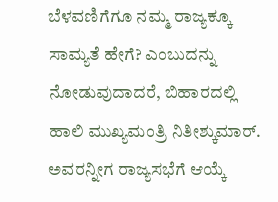ಬೆಳವಣಿಗೆಗೂ ನಮ್ಮ ರಾಜ್ಯಕ್ಕೂ ಸಾಮ್ಯತೆ ಹೇಗೆ? ಎಂಬುದನ್ನು ನೋಡುವುದಾದರೆ, ಬಿಹಾರದಲ್ಲಿ ಹಾಲಿ ಮುಖ್ಯಮಂತ್ರಿ ನಿತೀಶ್ಕುಮಾರ್. ಅವರನ್ನೀಗ ರಾಜ್ಯಸಭೆಗೆ ಆಯ್ಕೆ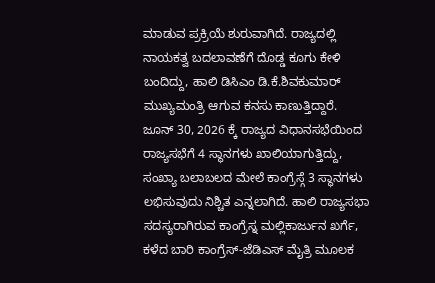ಮಾಡುವ ಪ್ರಕ್ರಿಯೆ ಶುರುವಾಗಿದೆ. ರಾಜ್ಯದಲ್ಲಿ ನಾಯಕತ್ವ ಬದಲಾವಣೆಗೆ ದೊಡ್ಡ ಕೂಗು ಕೇಳಿ ಬಂದಿದ್ದು, ಹಾಲಿ ಡಿಸಿಎಂ ಡಿ.ಕೆ.ಶಿವಕುಮಾರ್ ಮುಖ್ಯಮಂತ್ರಿ ಆಗುವ ಕನಸು ಕಾಣುತ್ತಿದ್ದಾರೆ.
ಜೂನ್ 30, 2026 ಕ್ಕೆ ರಾಜ್ಯದ ವಿಧಾನಸಭೆಯಿಂದ ರಾಜ್ಯಸಭೆಗೆ 4 ಸ್ಥಾನಗಳು ಖಾಲಿಯಾಗುತ್ತಿದ್ದು, ಸಂಖ್ಯಾ ಬಲಾಬಲದ ಮೇಲೆ ಕಾಂಗ್ರೆಸ್ಗೆ 3 ಸ್ಥಾನಗಳು ಲಭಿಸುವುದು ನಿಶ್ಚಿತ ಎನ್ನಲಾಗಿದೆ. ಹಾಲಿ ರಾಜ್ಯಸಭಾ ಸದಸ್ಯರಾಗಿರುವ ಕಾಂಗ್ರೆಸ್ನ ಮಲ್ಲಿಕಾರ್ಜುನ ಖರ್ಗೆ, ಕಳೆದ ಬಾರಿ ಕಾಂಗ್ರೆಸ್-ಜೆಡಿಎಸ್ ಮೈತ್ರಿ ಮೂಲಕ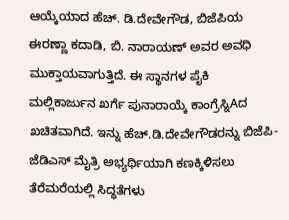ಆಯ್ಕೆಯಾದ ಹೆಚ್. ಡಿ.ದೇವೇಗೌಡ, ಬಿಜೆಪಿಯ ಈರಣ್ಣಾ ಕದಾಡಿ, ಬಿ. ನಾರಾಯಣ್ ಅವರ ಅವಧಿ ಮುಕ್ತಾಯವಾಗುತ್ತಿದೆ. ಈ ಸ್ಥಾನಗಳ ಪೈಕಿ ಮಲ್ಲಿಕಾರ್ಜುನ ಖರ್ಗೆ ಪುನಾರಾಯ್ಕೆ ಕಾಂಗ್ರೆಸ್ನಿAದ ಖಚಿತವಾಗಿದೆ. ಇನ್ನು ಹೆಚ್.ಡಿ.ದೇವೇಗೌಡರನ್ನು ಬಿಜೆಪಿ-ಜೆಡಿಎಸ್ ಮೈತ್ರಿ ಅಭ್ಯರ್ಥಿಯಾಗಿ ಕಣಕ್ಕಿಳಿಸಲು ತೆರೆಮರೆಯಲ್ಲಿ ಸಿದ್ಧತೆಗಳು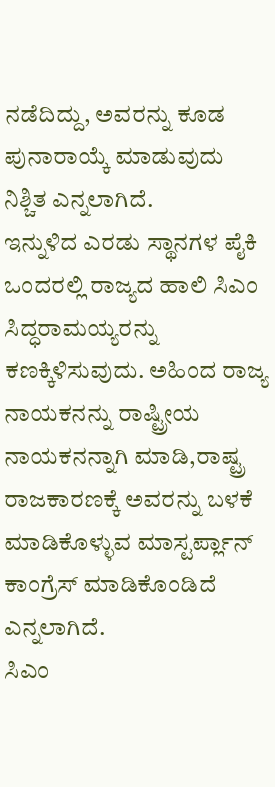ನಡೆದಿದ್ದು, ಅವರನ್ನು ಕೂಡ ಪುನಾರಾಯ್ಕೆ ಮಾಡುವುದು ನಿಶ್ಚಿತ ಎನ್ನಲಾಗಿದೆ.
ಇನ್ನುಳಿದ ಎರಡು ಸ್ಥಾನಗಳ ಪೈಕಿ ಒಂದರಲ್ಲಿ ರಾಜ್ಯದ ಹಾಲಿ ಸಿಎಂ ಸಿದ್ಧರಾಮಯ್ಯರನ್ನು ಕಣಕ್ಕಿಳಿಸುವುದು. ಅಹಿಂದ ರಾಜ್ಯ ನಾಯಕನನ್ನು ರಾಷ್ಟ್ರೀಯ ನಾಯಕನನ್ನಾಗಿ ಮಾಡಿ,ರಾಷ್ಟ್ರ ರಾಜಕಾರಣಕ್ಕೆ ಅವರನ್ನು ಬಳಕೆ ಮಾಡಿಕೊಳ್ಳುವ ಮಾಸ್ಟರ್ಪ್ಲಾನ್ ಕಾಂಗ್ರೆಸ್ ಮಾಡಿಕೊಂಡಿದೆ ಎನ್ನಲಾಗಿದೆ.
ಸಿಎಂ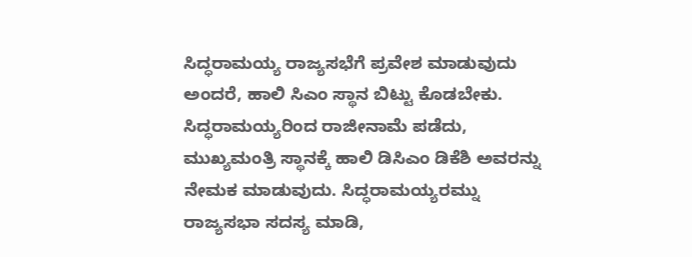ಸಿದ್ಧರಾಮಯ್ಯ ರಾಜ್ಯಸಭೆಗೆ ಪ್ರವೇಶ ಮಾಡುವುದು ಅಂದರೆ, ಹಾಲಿ ಸಿಎಂ ಸ್ಥಾನ ಬಿಟ್ಟು ಕೊಡಬೇಕು. ಸಿದ್ಧರಾಮಯ್ಯರಿಂದ ರಾಜೀನಾಮೆ ಪಡೆದು, ಮುಖ್ಯಮಂತ್ರಿ ಸ್ಥಾನಕ್ಕೆ ಹಾಲಿ ಡಿಸಿಎಂ ಡಿಕೆಶಿ ಅವರನ್ನು ನೇಮಕ ಮಾಡುವುದು. ಸಿದ್ಧರಾಮಯ್ಯರಮ್ನು ರಾಜ್ಯಸಭಾ ಸದಸ್ಯ ಮಾಡಿ,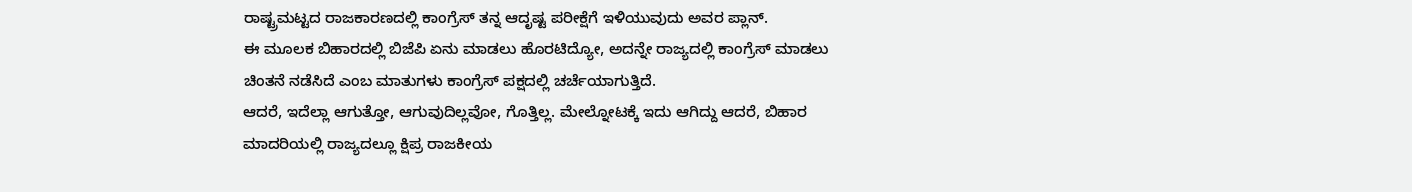ರಾಷ್ಟ್ರಮಟ್ಟದ ರಾಜಕಾರಣದಲ್ಲಿ ಕಾಂಗ್ರೆಸ್ ತನ್ನ ಆದೃಷ್ಟ ಪರೀಕ್ಷೆಗೆ ಇಳಿಯುವುದು ಅವರ ಪ್ಲಾನ್.
ಈ ಮೂಲಕ ಬಿಹಾರದಲ್ಲಿ ಬಿಜೆಪಿ ಏನು ಮಾಡಲು ಹೊರಟಿದ್ಯೋ, ಅದನ್ನೇ ರಾಜ್ಯದಲ್ಲಿ ಕಾಂಗ್ರೆಸ್ ಮಾಡಲು ಚಿಂತನೆ ನಡೆಸಿದೆ ಎಂಬ ಮಾತುಗಳು ಕಾಂಗ್ರೆಸ್ ಪಕ್ಷದಲ್ಲಿ ಚರ್ಚೆಯಾಗುತ್ತಿದೆ.
ಆದರೆ, ಇದೆಲ್ಲಾ ಆಗುತ್ತೋ, ಆಗುವುದಿಲ್ಲವೋ, ಗೊತ್ತಿಲ್ಲ. ಮೇಲ್ನೋಟಕ್ಕೆ ಇದು ಆಗಿದ್ದು ಆದರೆ, ಬಿಹಾರ ಮಾದರಿಯಲ್ಲಿ ರಾಜ್ಯದಲ್ಲೂ ಕ್ಷಿಪ್ರ ರಾಜಕೀಯ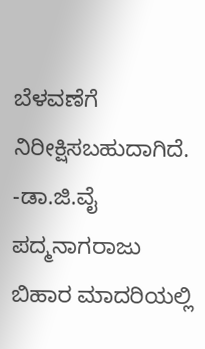ಬೆಳವಣೆಗೆ ನಿರೀಕ್ಷಿಸಬಹುದಾಗಿದೆ.
-ಡಾ.ಜಿ.ವೈ ಪದ್ಮನಾಗರಾಜು
ಬಿಹಾರ ಮಾದರಿಯಲ್ಲಿ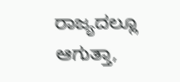ರಾಜ್ಯದಲ್ಲೂ ಆಗುತ್ತಾ,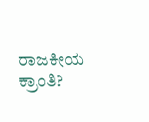ರಾಜಕೀಯ ಕ್ರಾಂತಿ?